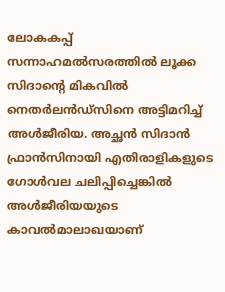ലോകകപ്പ് സന്നാഹമല്‍സരത്തില്‍ ലൂക്ക സിദാന്റെ മികവില്‍ നെതര്‍ലന്‍ഡ്സിനെ അട്ടിമറിച്ച് അള്‍ജീരിയ. അച്ഛന്‍ സിദാന്‍ ഫ്രാന്‍സിനായി എതിരാളികളുടെ ഗോള്‍വല ചലിപ്പിച്ചെങ്കില്‍ അള്‍ജീരിയയുടെ കാവല്‍മാലാഖയാണ്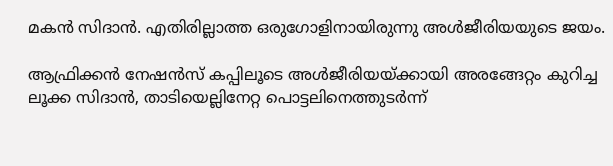മകന്‍ സിദാന്‍. എതിരില്ലാത്ത ഒരുഗോളിനായിരുന്നു അള്‍ജീരിയയുടെ ജയം.

ആഫ്രിക്കൻ നേഷൻസ് കപ്പിലൂടെ അള്‍ജീരിയയ്ക്കായി അരങ്ങേറ്റം കുറിച്ച ലൂക്ക സിദാൻ, താടിയെല്ലിനേറ്റ പൊട്ടലിനെത്തുടർന്ന്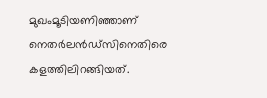മുഖംമൂടിയണിഞ്ഞാണ് നെതര്‍ലന്‍ഡ്സിനെതിരെ കളത്തിലിറങ്ങിയത്.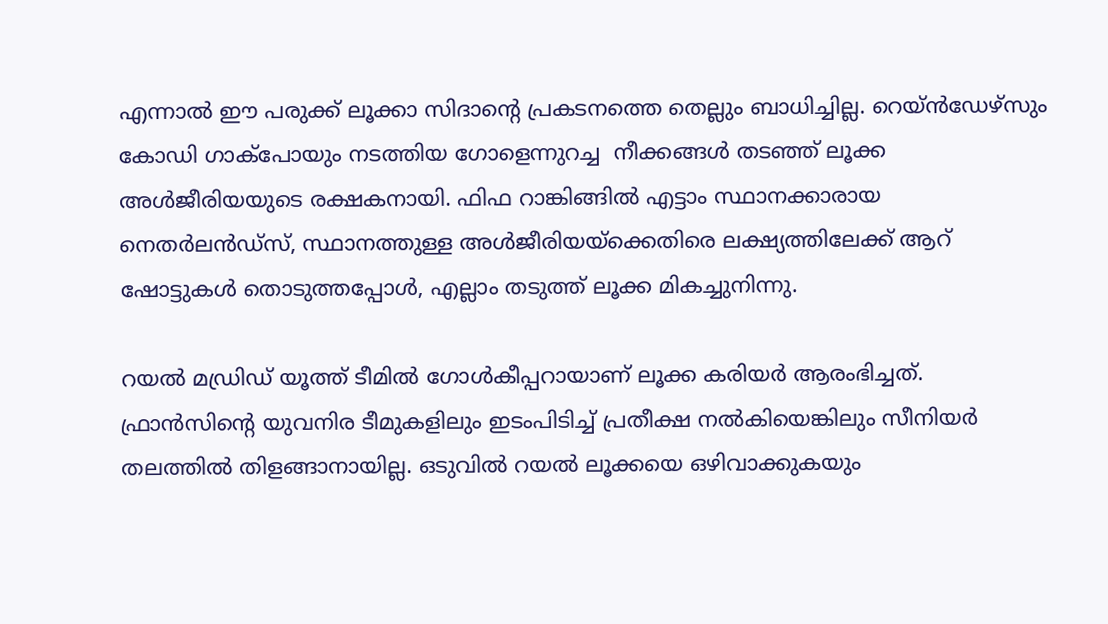എന്നാൽ ഈ പരുക്ക് ലൂക്കാ സിദാന്റെ പ്രകടനത്തെ തെല്ലും ബാധിച്ചില്ല. റെയ്ൻഡേഴ്സും കോഡി ഗാക്പോയും നടത്തിയ ഗോളെന്നുറച്ച  നീക്കങ്ങള്‍ തടഞ്ഞ് ലൂക്ക അള്‍ജീരിയയുടെ രക്ഷകനായി. ഫിഫ റാങ്കിങ്ങിൽ എട്ടാം സ്ഥാനക്കാരായ നെതർലൻഡ്‌സ്, സ്ഥാനത്തുള്ള അൾജീരിയയ്‌ക്കെതിരെ ലക്ഷ്യത്തിലേക്ക് ആറ് ഷോട്ടുകൾ തൊടുത്തപ്പോൾ, എല്ലാം തടുത്ത് ലൂക്ക മികച്ചുനിന്നു.

റയൽ മഡ്രിഡ് യൂത്ത് ടീമിൽ ഗോൾകീപ്പറായാണ് ലൂക്ക കരിയർ ആരംഭിച്ചത്. ഫ്രാൻസിന്റെ യുവനിര ടീമുകളിലും ഇടംപിടിച്ച് പ്രതീക്ഷ നൽകിയെങ്കിലും സീനിയർ തലത്തിൽ തിളങ്ങാനായില്ല. ഒടുവിൽ റയൽ ലൂക്കയെ ഒഴിവാക്കുകയും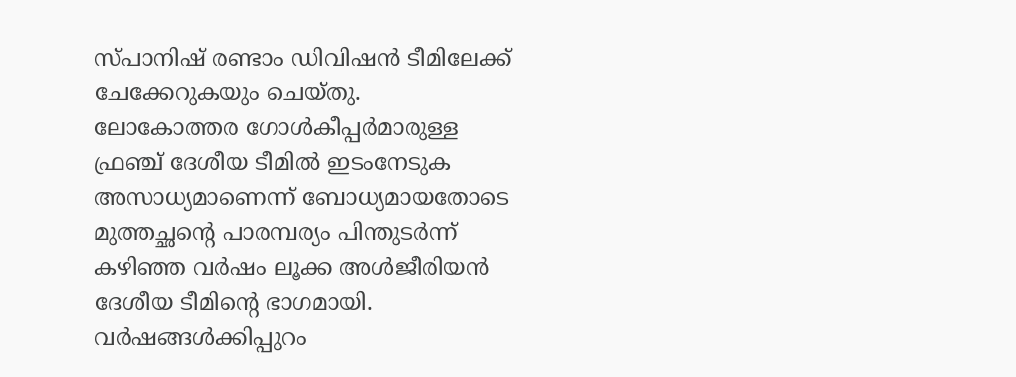സ്പാനിഷ് രണ്ടാം ഡിവിഷൻ ടീമിലേക്ക് ചേക്കേറുകയും ചെയ്തു.  ലോകോത്തര ഗോൾകീപ്പർമാരുള്ള ഫ്രഞ്ച് ദേശീയ ടീമിൽ ഇടംനേടുക അസാധ്യമാണെന്ന് ബോധ്യമായതോടെ മുത്തച്ഛന്റെ പാരമ്പര്യം പിന്തുടർന്ന് കഴിഞ്ഞ വർഷം ലൂക്ക അൾജീരിയൻ ദേശീയ ടീമിന്റെ ഭാഗമായി.  വര്‍ഷങ്ങള്‍ക്കിപ്പുറം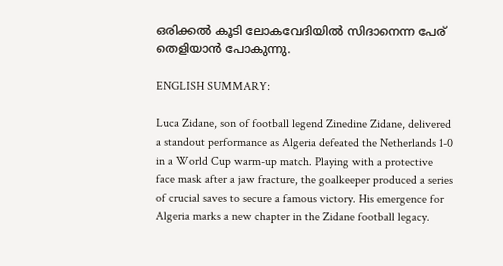ഒരിക്കല്‍ കൂടി ലോകവേദിയില്‍ സിദാനെന്ന പേര് തെളിയാന്‍ പോകുന്നു.

ENGLISH SUMMARY:

Luca Zidane, son of football legend Zinedine Zidane, delivered a standout performance as Algeria defeated the Netherlands 1-0 in a World Cup warm-up match. Playing with a protective face mask after a jaw fracture, the goalkeeper produced a series of crucial saves to secure a famous victory. His emergence for Algeria marks a new chapter in the Zidane football legacy.